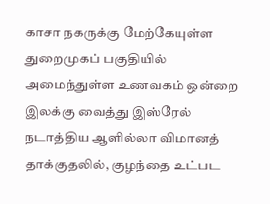காசா நகருக்கு மேற்கேயுள்ள துறைமுகப் பகுதியில் அமைந்துள்ள உணவகம் ஒன்றை இலக்கு வைத்து இஸ்ரேல் நடாத்திய ஆளில்லா விமானத் தாக்குதலில், குழந்தை உட்பட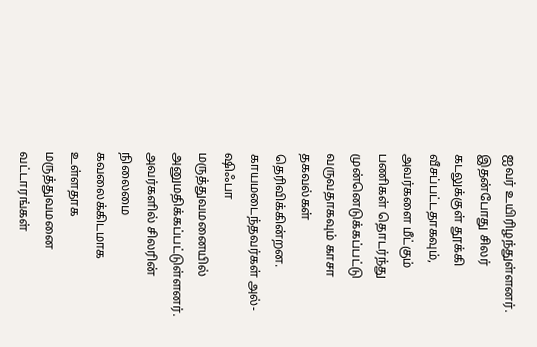ஐவர் உயிரிழந்துள்ளனர்.
இதன்போது சிலர் கடலுக்குள் தூக்கி வீசப்பட்டதாகவும், அவர்களை மீட்கும் பணிகள் தொடர்ந்து முன்னெடுக்கப்பட்டு வருவதாகவும் காசா தகவல்கள் தெரிவிக்கின்றன.
காயமடைந்தவர்கள் அல்-ஷிஃபா மருத்துவமனையில் அனுமதிக்கப்பட்டுள்ளனர்.
அவர்களில் சிலரின் நிலைமை கவலைக்கிடமாக உள்ளதாக மருத்துவமனை வட்டாரங்கள்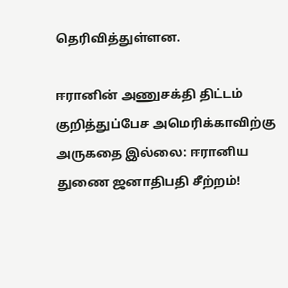தெரிவித்துள்ளன.

ஈரானின் அணுசக்தி திட்டம் குறித்துப்பேச அமெரிக்காவிற்கு அருகதை இல்லை: ஈரானிய துணை ஜனாதிபதி சீற்றம்!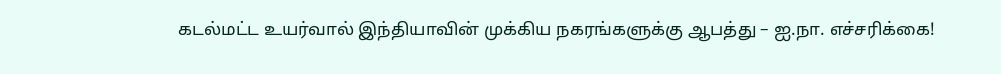கடல்மட்ட உயர்வால் இந்தியாவின் முக்கிய நகரங்களுக்கு ஆபத்து – ஐ.நா. எச்சரிக்கை!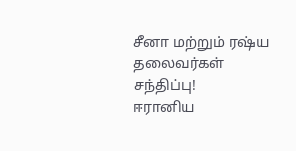சீனா மற்றும் ரஷ்ய தலைவர்கள் சந்திப்பு!
ஈரானிய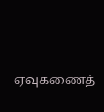ஏவுகணைத்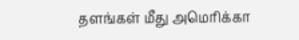தளங்கள் மீது அமெரிக்கா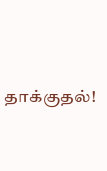தாக்குதல்!